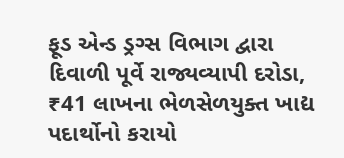ફૂડ એન્ડ ડ્રગ્સ વિભાગ દ્વારા દિવાળી પૂર્વે રાજ્યવ્યાપી દરોડા, ₹41 લાખના ભેળસેળયુક્ત ખાદ્ય પદાર્થોનો કરાયો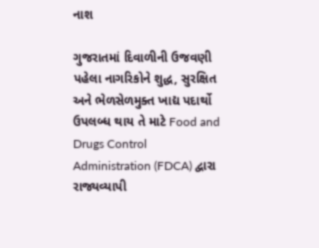નાશ

ગુજરાતમાં દિવાળીની ઉજવણી પહેલા નાગરિકોને શુદ્ધ, સુરક્ષિત અને ભેળસેળમુક્ત ખાદ્ય પદાર્થો ઉપલબ્ધ થાય તે માટે Food and Drugs Control Administration (FDCA) દ્વારા રાજ્યવ્યાપી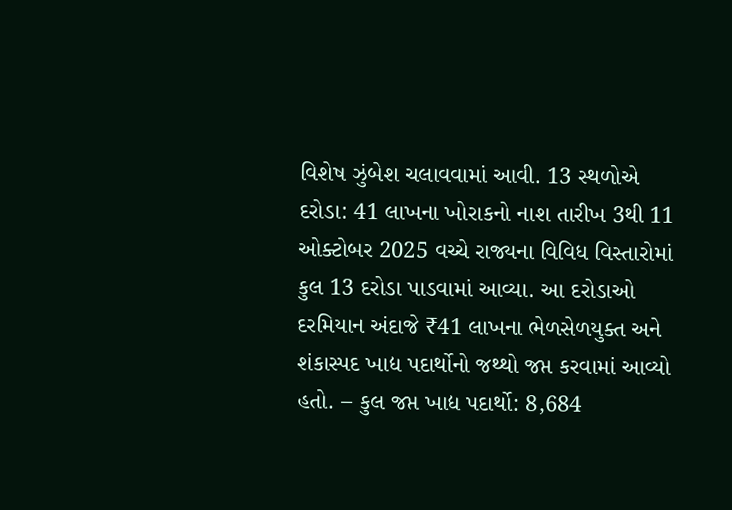વિશેષ ઝુંબેશ ચલાવવામાં આવી. 13 સ્થળોએ દરોડા: 41 લાખના ખોરાકનો નાશ તારીખ 3થી 11 ઓક્ટોબર 2025 વચ્ચે રાજ્યના વિવિધ વિસ્તારોમાં કુલ 13 દરોડા પાડવામાં આવ્યા. આ દરોડાઓ દરમિયાન અંદાજે ₹41 લાખના ભેળસેળયુક્ત અને શંકાસ્પદ ખાદ્ય પદાર્થોનો જથ્થો જપ્ત કરવામાં આવ્યો હતો. – કુલ જપ્ત ખાદ્ય પદાર્થો: 8,684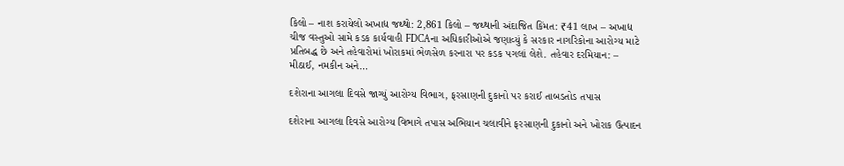કિલો – નાશ કરાયેલો અખાદ્ય જથ્થો: 2,861 કિલો – જથ્થાની અંદાજિત કિંમત: ₹41 લાખ – અખાદ્ય ચીજ વસ્તુઓ સામે કડક કાર્યવાહી FDCAના અધિકારીઓએ જણાવ્યું કે સરકાર નાગરિકોના આરોગ્ય માટે પ્રતિબદ્ધ છે અને તહેવારોમાં ખોરાકમાં ભેળસેળ કરનારા પર કડક પગલાં લેશે. તહેવાર દરમિયાન: – મીઠાઈ, નમકીન અને…

દશેરાના આગલા દિવસે જાગ્યું આરોગ્ય વિભાગ, ફરસાણની દુકાનો પર કરાઈ તાબડતોડ તપાસ

દશેરાના આગલા દિવસે આરોગ્ય વિભાગે તપાસ અભિયાન ચલાવીને ફરસાણની દુકાનો અને ખોરાક ઉત્પાદન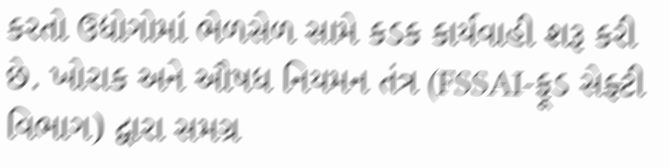કરતો ઉદ્યોગોમાં ભેળસેળ સામે કડક કાર્યવાહી શરૂ કરી છે. ખોરાક અને ઔષધ નિયમન તંત્ર (FSSAI-ફૂડ સેફ્ટી વિભાગ) દ્વારા સમગ્ર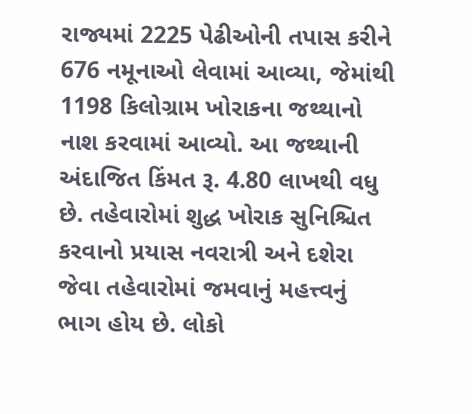રાજ્યમાં 2225 પેઢીઓની તપાસ કરીને 676 નમૂનાઓ લેવામાં આવ્યા, જેમાંથી 1198 કિલોગ્રામ ખોરાકના જથ્થાનો નાશ કરવામાં આવ્યો. આ જથ્થાની અંદાજિત કિંમત રૂ. 4.80 લાખથી વધુ છે. તહેવારોમાં શુદ્ધ ખોરાક સુનિશ્ચિત કરવાનો પ્રયાસ નવરાત્રી અને દશેરા જેવા તહેવારોમાં જમવાનું મહત્ત્વનું ભાગ હોય છે. લોકો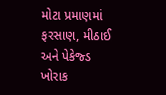મોટા પ્રમાણમાં ફરસાણ, મીઠાઈ અને પેકેજ્ડ ખોરાક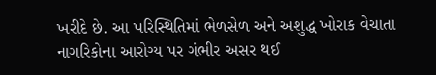ખરીદે છે. આ પરિસ્થિતિમાં ભેળસેળ અને અશુદ્ધ ખોરાક વેચાતા નાગરિકોના આરોગ્ય પર ગંભીર અસર થઈ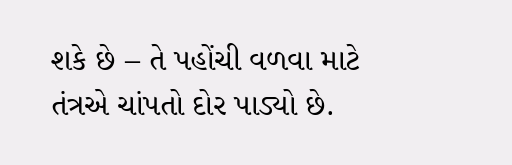શકે છે – તે પહોંચી વળવા માટે તંત્રએ ચાંપતો દોર પાડ્યો છે.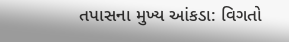તપાસના મુખ્ય આંકડા: વિગતો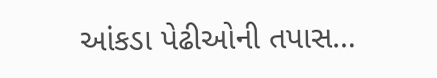આંકડા પેઢીઓની તપાસ…